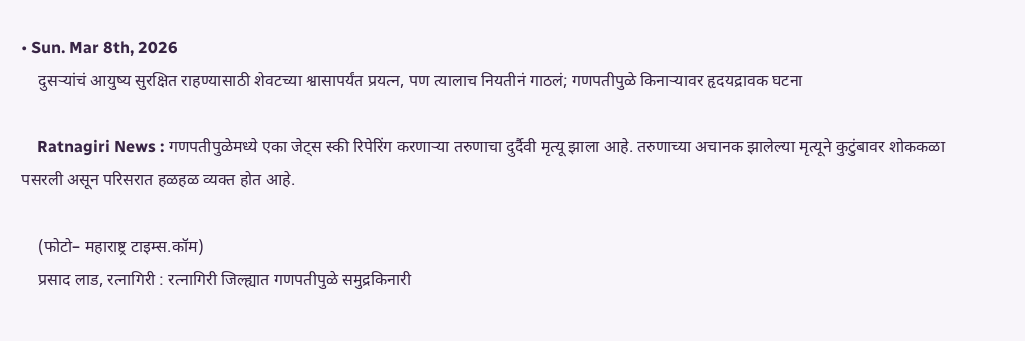• Sun. Mar 8th, 2026
    दुसऱ्यांचं आयुष्य सुरक्षित राहण्यासाठी शेवटच्या श्वासापर्यंत प्रयत्न, पण त्यालाच नियतीनं गाठलं; गणपतीपुळे किनाऱ्यावर हृदयद्रावक घटना

    Ratnagiri News : गणपतीपुळेमध्ये एका जेट्स स्की रिपेरिंग करणाऱ्या तरुणाचा दुर्दैवी मृत्यू झाला आहे. तरुणाच्या अचानक झालेल्या मृत्यूने कुटुंबावर शोककळा पसरली असून परिसरात हळहळ व्यक्त होत आहे.

    (फोटो– महाराष्ट्र टाइम्स.कॉम)
    प्रसाद लाड, रत्नागिरी : रत्नागिरी जिल्ह्यात गणपतीपुळे समुद्रकिनारी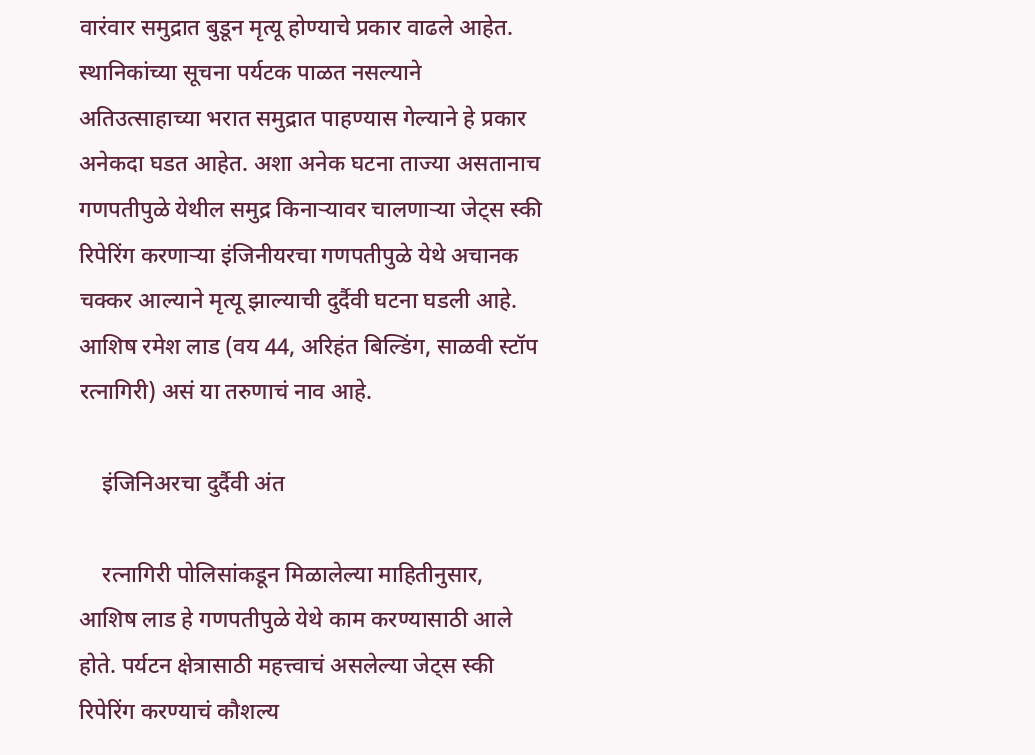वारंवार समुद्रात बुडून मृत्यू होण्याचे प्रकार वाढले आहेत. स्थानिकांच्या सूचना पर्यटक पाळत नसल्याने अतिउत्साहाच्या भरात समुद्रात पाहण्यास गेल्याने हे प्रकार अनेकदा घडत आहेत. अशा अनेक घटना ताज्या असतानाच गणपतीपुळे येथील समुद्र किनाऱ्यावर चालणाऱ्या जेट्स स्की रिपेरिंग करणाऱ्या इंजिनीयरचा गणपतीपुळे येथे अचानक चक्कर आल्याने मृत्यू झाल्याची दुर्दैवी घटना घडली आहे. आशिष रमेश लाड (वय 44, अरिहंत बिल्डिंग, साळवी स्टॉप रत्नागिरी) असं या तरुणाचं नाव आहे.

    इंजिनिअरचा दुर्दैवी अंत

    रत्नागिरी पोलिसांकडून मिळालेल्या माहितीनुसार, आशिष लाड हे गणपतीपुळे येथे काम करण्यासाठी आले होते. पर्यटन क्षेत्रासाठी महत्त्वाचं असलेल्या जेट्स स्की रिपेरिंग करण्याचं कौशल्य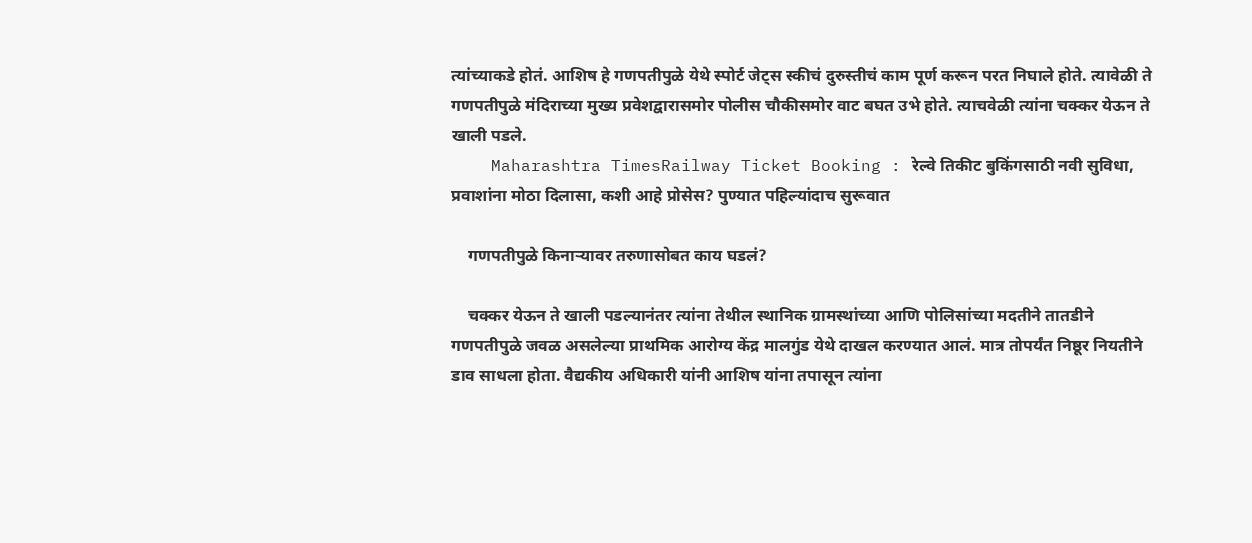त्यांच्याकडे होतं. आशिष हे गणपतीपुळे येथे स्पोर्ट जेट्स स्कीचं दुरुस्तीचं काम पूर्ण करून परत निघाले होते. त्यावेळी ते गणपतीपुळे मंदिराच्या मुख्य प्रवेशद्वारासमोर पोलीस चौकीसमोर वाट बघत उभे होते. त्याचवेळी त्यांना चक्कर येऊन ते खाली पडले.
    Maharashtra TimesRailway Ticket Booking : रेल्वे तिकीट बुकिंगसाठी नवी सुविधा, प्रवाशांना मोठा दिलासा, कशी आहे प्रोसेस? पुण्यात पहिल्यांदाच सुरूवात

    गणपतीपुळे किनाऱ्यावर तरुणासोबत काय घडलं?

    चक्कर येऊन ते खाली पडल्यानंतर त्यांना तेथील स्थानिक ग्रामस्थांच्या आणि पोलिसांच्या मदतीने तातडीने गणपतीपुळे जवळ असलेल्या प्राथमिक आरोग्य केंद्र मालगुंड येथे दाखल करण्यात आलं. मात्र तोपर्यंत निष्ठूर नियतीने डाव साधला होता. वैद्यकीय अधिकारी यांनी आशिष यांना तपासून त्यांना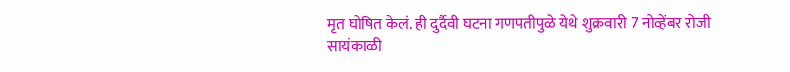मृत घोषित केलं. ही दुर्दैवी घटना गणपतीपुळे येथे शुक्रवारी 7 नोव्हेंबर रोजी सायंकाळी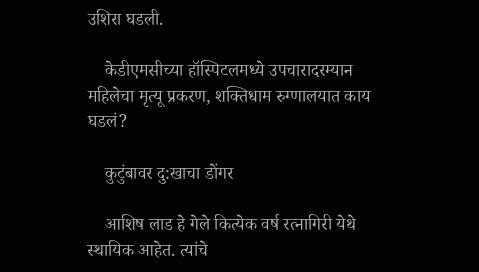उशिरा घडली.

    केडीएमसीच्या हॉस्पिटलमध्ये उपचारादरम्यान महिलेचा मृत्यू प्रकरण, शक्तिधाम रुग्णालयात काय घडलं?

    कुटुंबावर दु:खाचा डोंगर

    आशिष लाड हे गेले कित्येक वर्ष रत्नागिरी येथे स्थायिक आहेत. त्यांचे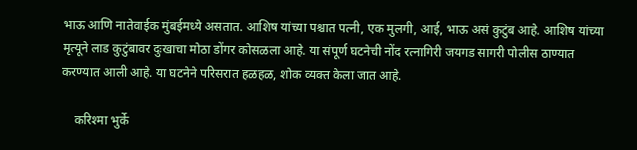भाऊ आणि नातेवाईक मुंबईमध्ये असतात. आशिष यांच्या पश्चात पत्नी, एक मुलगी, आई, भाऊ असं कुटुंब आहे. आशिष यांच्या मृत्यूने लाड कुटुंबावर दुःखाचा मोठा डोंगर कोसळला आहे. या संपूर्ण घटनेची नोंद रत्नागिरी जयगड सागरी पोलीस ठाण्यात करण्यात आली आहे. या घटनेने परिसरात हळहळ, शोक व्यक्त केला जात आहे.

    करिश्मा भुर्के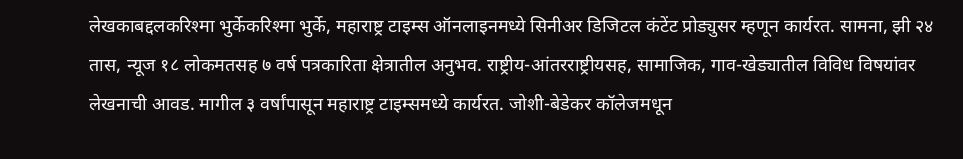लेखकाबद्दलकरिश्मा भुर्केकरिश्मा भुर्के, महाराष्ट्र टाइम्स ऑनलाइनमध्ये सिनीअर डिजिटल कंटेंट प्रोड्युसर म्हणून कार्यरत. सामना, झी २४ तास, न्यूज १८ लोकमतसह ७ वर्ष पत्रकारिता क्षेत्रातील अनुभव. राष्ट्रीय-आंतरराष्ट्रीयसह, सामाजिक, गाव-खेड्यातील विविध विषयांवर लेखनाची आवड. मागील ३ वर्षांपासून महाराष्ट्र टाइम्समध्ये कार्यरत. जोशी-बेडेकर कॉलेजमधून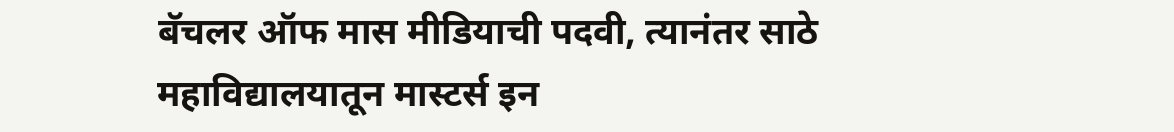बॅचलर ऑफ मास मीडियाची पदवी, त्यानंतर साठे महाविद्यालयातून मास्टर्स इन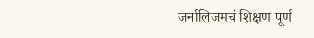जर्नालिजमचं शिक्षण पूर्ण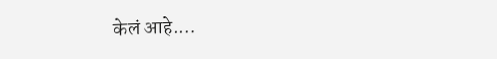केलं आहे.…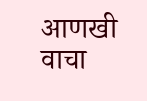आणखी वाचा